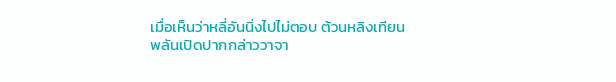เมื่อเห็นว่าหลี่อันนิ่งไปไม่ตอบ ต้วนหลิงเทียนพลันเปิดปากกล่าววาจา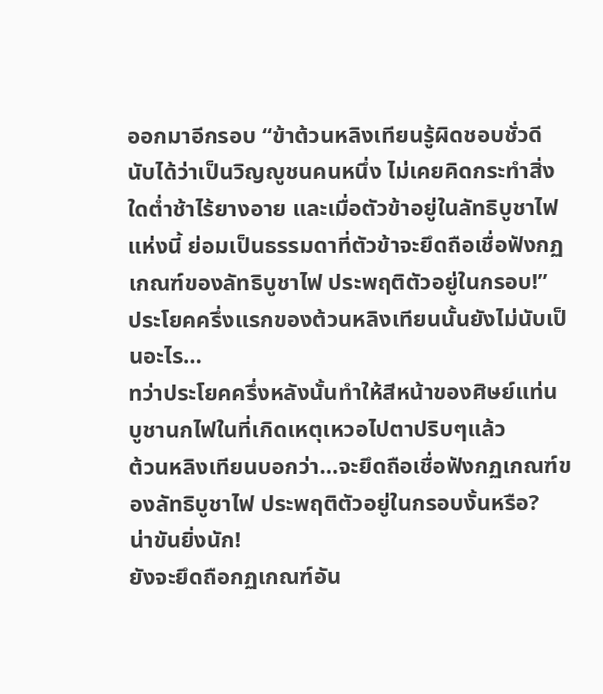ออกมาอีกรอบ “ข้าต้วนหลิงเทียนรู้ผิดชอบชั่วดี นับได้ว่าเป็นวิญญูชนคนหนึ่ง ไม่เคยคิดกระทำสิ่งใดต่ำช้าไร้ยางอาย และเมื่อตัวข้าอยู่ในลัทธิบูชาไฟแห่งนี้ ย่อมเป็นธรรมดาที่ตัวข้าจะยึดถือเชื่อฟังกฏเกณฑ์ของลัทธิบูชาไฟ ประพฤติตัวอยู่ในกรอบ!”
ประโยคครึ่งแรกของต้วนหลิงเทียนนั้นยังไม่นับเป็นอะไร…
ทว่าประโยคครึ่งหลังนั้นทำให้สีหน้าของศิษย์แท่นบูชานกไฟในที่เกิดเหตุเหวอไปตาปริบๆแล้ว
ต้วนหลิงเทียนบอกว่า…จะยึดถือเชื่อฟังกฏเกณฑ์ของลัทธิบูชาไฟ ประพฤติตัวอยู่ในกรอบงั้นหรือ?
น่าขันยิ่งนัก!
ยังจะยึดถือกฏเกณฑ์อัน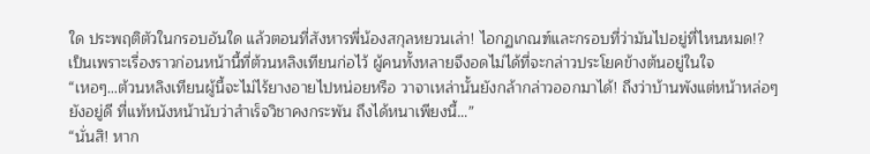ใด ประพฤติตัวในกรอบอันใด แล้วตอนที่สังหารพี่น้องสกุลหยวนเล่า! ไอกฏเกณฑ์และกรอบที่ว่ามันไปอยู่ที่ไหนหมด!?
เป็นเพราะเรื่องราวก่อนหน้านี้ที่ต้วนหลิงเทียนก่อไว้ ผู้คนทั้งหลายจึงอดไม่ได้ที่จะกล่าวประโยคข้างต้นอยู่ในใจ
“เหอๆ…ต้วนหลิงเทียนผู้นี้จะไม่ไร้ยางอายไปหน่อยหรือ วาจาเหล่านั้นยังกล้ากล่าวออกมาได้! ถึงว่าบ้านพังแต่หน้าหล่อๆยังอยู่ดี ที่แท้หนังหน้านับว่าสำเร็จวิชาคงกระพัน ถึงได้หนาเพียงนี้…”
“นั่นสิ! หาก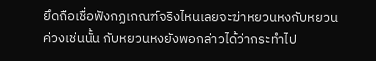ยึดถือเชื่อฟังกฏเกณฑ์จริงไหนเลยจะฆ่าหยวนหงกับหยวนค่วงเช่นนั้น กับหยวนหงยังพอกล่าวได้ว่ากระทำไป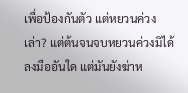เพื่อป้องกันตัว แต่หยวนค่วงเล่า? แต่ต้นจนจบหยวนค่วงมิได้ลงมืออันใด แต่มันยังฆ่าห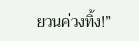ยวนค่วงทิ้ง!”